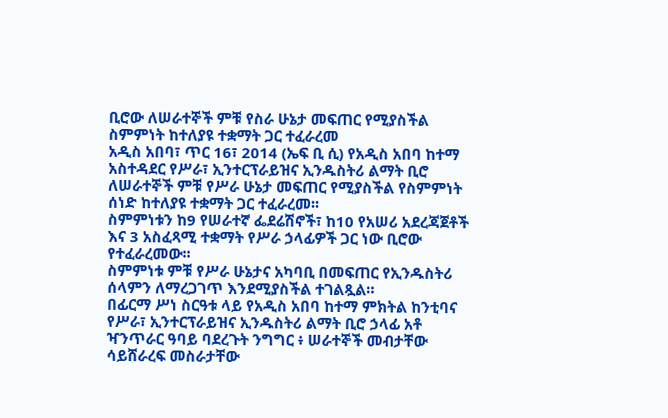ቢሮው ለሠራተኞች ምቹ የስራ ሁኔታ መፍጠር የሚያስችል ስምምነት ከተለያዩ ተቋማት ጋር ተፈራረመ
አዲስ አበባ፣ ጥር 16፣ 2014 (ኤፍ ቢ ሲ) የአዲስ አበባ ከተማ አስተዳደር የሥራ፣ ኢንተርፕራይዝና ኢንዱስትሪ ልማት ቢሮ ለሠራተኞች ምቹ የሥራ ሁኔታ መፍጠር የሚያስችል የስምምነት ሰነድ ከተለያዩ ተቋማት ጋር ተፈራረመ፡፡
ስምምነቱን ከ9 የሠራተኛ ፌደሬሽኖች፣ ከ10 የአሠሪ አደረጃጀቶች እና 3 አስፈጻሚ ተቋማት የሥራ ኃላፊዎች ጋር ነው ቢሮው የተፈራረመው፡፡
ስምምነቱ ምቹ የሥራ ሁኔታና አካባቢ በመፍጠር የኢንዱስትሪ ሰላምን ለማረጋገጥ እንደሚያስችል ተገልጿል።
በፊርማ ሥነ ስርዓቱ ላይ የአዲስ አበባ ከተማ ምክትል ከንቲባና የሥራ፣ ኢንተርፕራይዝና ኢንዱስትሪ ልማት ቢሮ ኃላፊ አቶ ዣንጥራር ዓባይ ባደረጉት ንግግር ፥ ሠራተኞች መብታቸው ሳይሸራረፍ መስራታቸው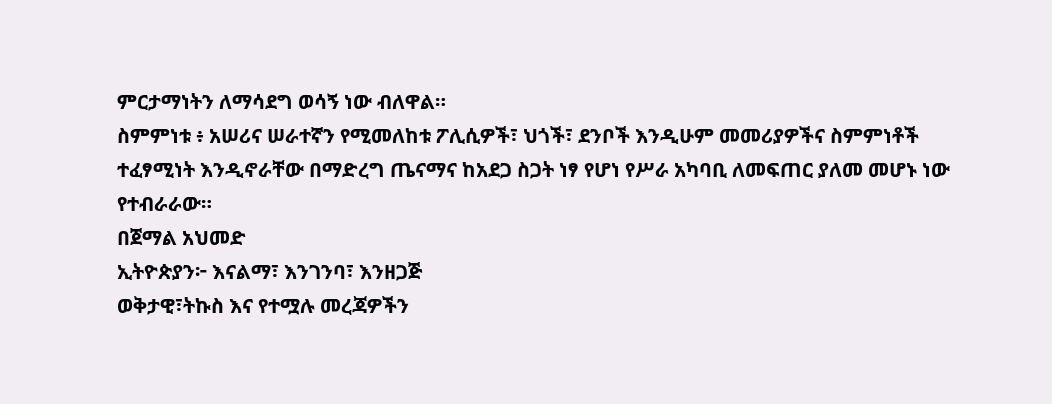ምርታማነትን ለማሳደግ ወሳኝ ነው ብለዋል።
ስምምነቱ ፥ አሠሪና ሠራተኛን የሚመለከቱ ፖሊሲዎች፣ ህጎች፣ ደንቦች እንዲሁም መመሪያዎችና ስምምነቶች ተፈፃሚነት እንዲኖራቸው በማድረግ ጤናማና ከአደጋ ስጋት ነፃ የሆነ የሥራ አካባቢ ለመፍጠር ያለመ መሆኑ ነው የተብራራው።
በጀማል አህመድ
ኢትዮጵያን፦ እናልማ፣ እንገንባ፣ እንዘጋጅ
ወቅታዊ፣ትኩስ እና የተሟሉ መረጃዎችን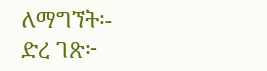ለማግኘት፡-
ድረ ገጽ፦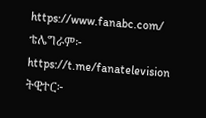https://www.fanabc.com/
ቴሌግራም፦ https://t.me/fanatelevision
ትዊተር፦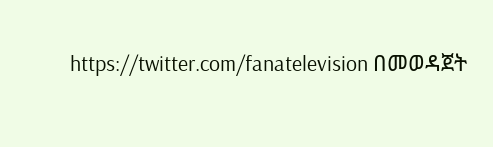https://twitter.com/fanatelevision በመወዳጀት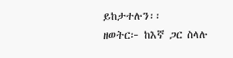ይከታተሉን፡፡
ዘወትር፦ ከእኛ ጋር ስላሉ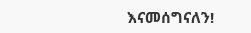እናመሰግናለን!